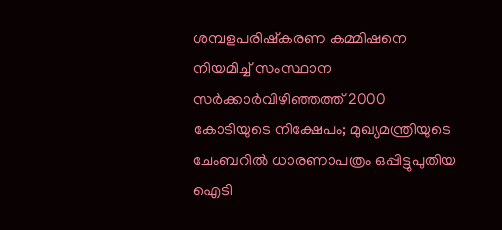ശമ്പളപരിഷ്കരണ കമ്മിഷനെ നിയമിച്ച് സംസ്ഥാന സർക്കാർവിഴിഞ്ഞത്ത് 2000 കോടിയുടെ നിക്ഷേപം; മുഖ്യമന്ത്രിയുടെ ചേംബറിൽ ധാരണാപത്രം ഒപ്പിട്ടുപുതിയ ഐടി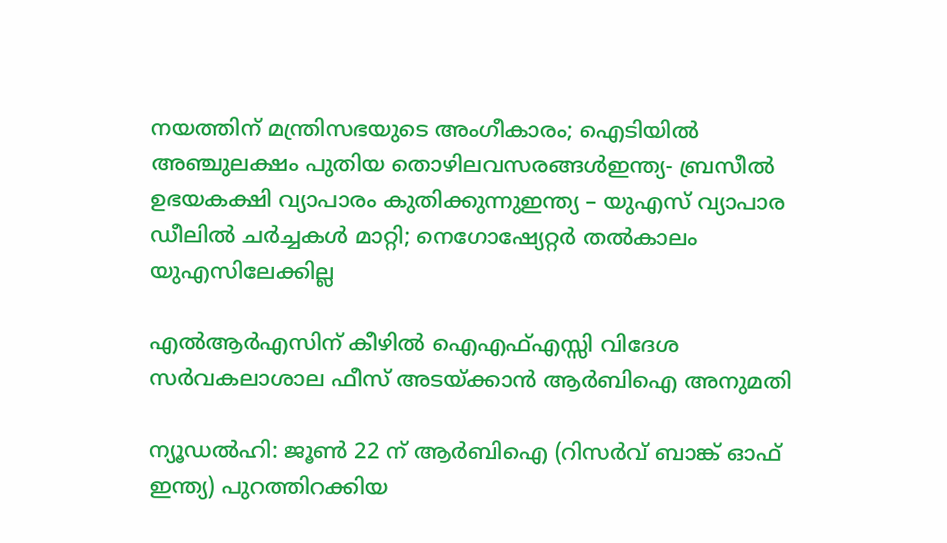നയത്തിന് മന്ത്രിസഭയുടെ അംഗീകാരം; ഐടിയിൽ അഞ്ചുലക്ഷം പുതിയ തൊഴിലവസരങ്ങൾഇന്ത്യ- ബ്രസീൽ ഉഭയകക്ഷി വ്യാപാരം കുതിക്കുന്നുഇന്ത്യ – യുഎസ് വ്യാപാര ഡീലിൽ ചർച്ചകൾ മാറ്റി; നെഗോഷ്യേറ്റർ തൽകാലം യുഎസിലേക്കില്ല

എല്‍ആര്‍എസിന് കീഴില്‍ ഐഎഫ്എസ്സി വിദേശ സര്‍വകലാശാല ഫീസ് അടയ്ക്കാന്‍ ആര്‍ബിഐ അനുമതി

ന്യൂഡല്‍ഹി: ജൂണ്‍ 22 ന് ആര്‍ബിഐ (റിസര്‍വ് ബാങ്ക് ഓഫ് ഇന്ത്യ) പുറത്തിറക്കിയ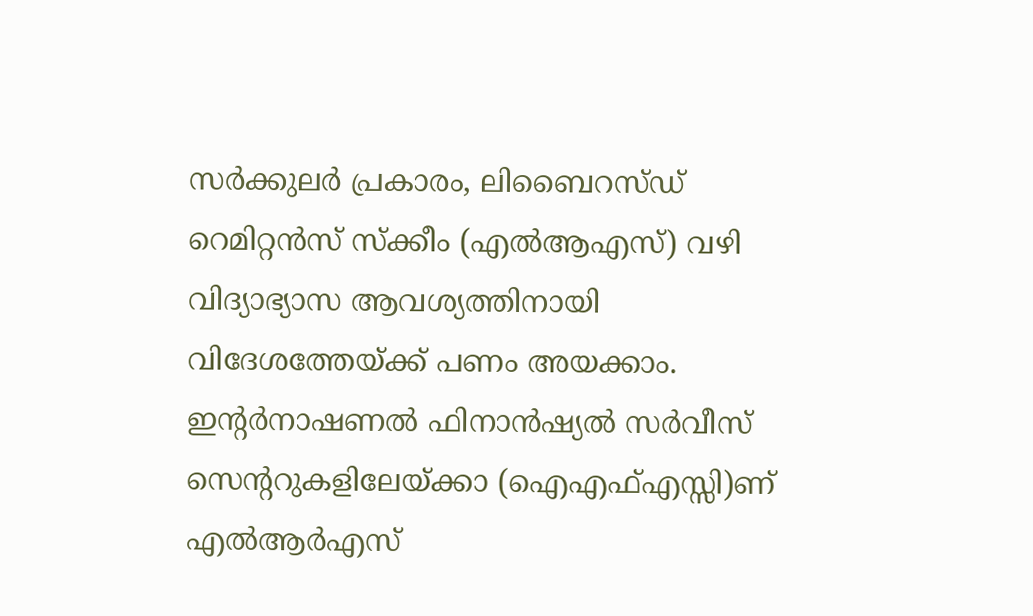സര്‍ക്കുലര്‍ പ്രകാരം, ലിബൈറസ്ഡ് റെമിറ്റന്‍സ് സ്‌ക്കീം (എല്‍ആഎസ്) വഴി വിദ്യാഭ്യാസ ആവശ്യത്തിനായി വിദേശത്തേയ്ക്ക് പണം അയക്കാം. ഇന്റര്‍നാഷണല്‍ ഫിനാന്‍ഷ്യല്‍ സര്‍വീസ് സെന്ററുകളിലേയ്ക്കാ (ഐഎഫ്എസ്സി)ണ് എല്‍ആര്‍എസ്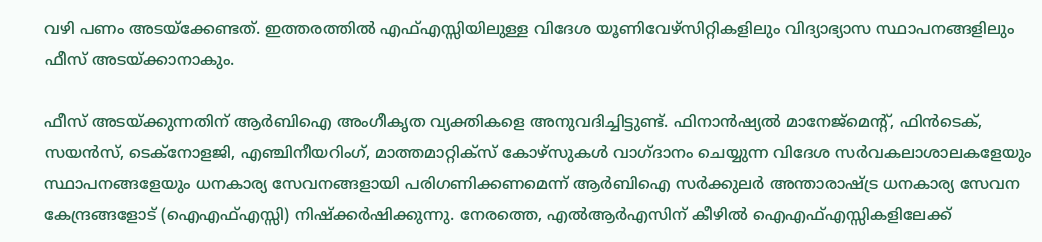വഴി പണം അടയ്‌ക്കേണ്ടത്. ഇത്തരത്തില്‍ എഫ്എസ്സിയിലുള്ള വിദേശ യൂണിവേഴ്‌സിറ്റികളിലും വിദ്യാഭ്യാസ സ്ഥാപനങ്ങളിലും ഫീസ് അടയ്ക്കാനാകും.

ഫീസ് അടയ്ക്കുന്നതിന് ആര്‍ബിഐ അംഗീകൃത വ്യക്തികളെ അനുവദിച്ചിട്ടുണ്ട്. ഫിനാന്‍ഷ്യല്‍ മാനേജ്‌മെന്റ്, ഫിന്‍ടെക്, സയന്‍സ്, ടെക്‌നോളജി, എഞ്ചിനീയറിംഗ്, മാത്തമാറ്റിക്‌സ് കോഴ്‌സുകള്‍ വാഗ്ദാനം ചെയ്യുന്ന വിദേശ സര്‍വകലാശാലകളേയും സ്ഥാപനങ്ങളേയും ധനകാര്യ സേവനങ്ങളായി പരിഗണിക്കണമെന്ന് ആര്‍ബിഐ സര്‍ക്കുലര്‍ അന്താരാഷ്ട്ര ധനകാര്യ സേവന കേന്ദ്രങ്ങളോട് (ഐഎഫ്എസ്സി) നിഷ്‌ക്കര്‍ഷിക്കുന്നു. നേരത്തെ, എല്‍ആര്‍എസിന് കീഴില്‍ ഐഎഫ്എസ്സികളിലേക്ക്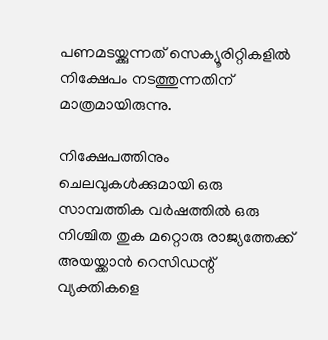പണമടയ്ക്കുന്നത് സെക്യൂരിറ്റികളില്‍ നിക്ഷേപം നടത്തുന്നതിന് മാത്രമായിരുന്നു.

നിക്ഷേപത്തിനും ചെലവുകള്‍ക്കുമായി ഒരു സാമ്പത്തിക വര്‍ഷത്തില്‍ ഒരു നിശ്ചിത തുക മറ്റൊരു രാജ്യത്തേക്ക് അയയ്ക്കാന്‍ റെസിഡന്റ് വ്യക്തികളെ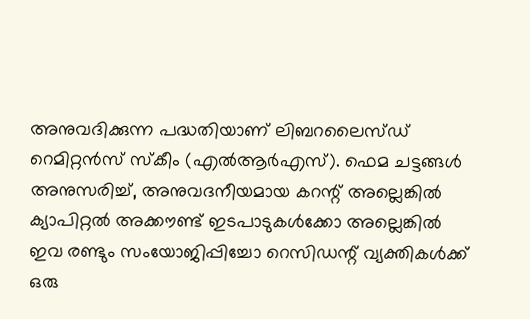അനുവദിക്കുന്ന പദ്ധതിയാണ് ലിബറലൈസ്ഡ് റെമിറ്റന്‍സ് സ്‌കീം (എല്‍ആര്‍എസ്). ഫെമ ചട്ടങ്ങള്‍ അനുസരിച്ച്, അനുവദനീയമായ കറന്റ് അല്ലെങ്കില്‍ ക്യാപിറ്റല്‍ അക്കൗണ്ട് ഇടപാടുകള്‍ക്കോ അല്ലെങ്കില്‍ ഇവ രണ്ടും സംയോജിപ്പിച്ചോ റെസിഡന്റ് വ്യക്തികള്‍ക്ക് ഒരു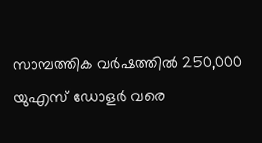സാമ്പത്തിക വര്‍ഷത്തില്‍ 250,000 യുഎസ് ഡോളര്‍ വരെ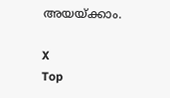അയയ്ക്കാം.

X
Top